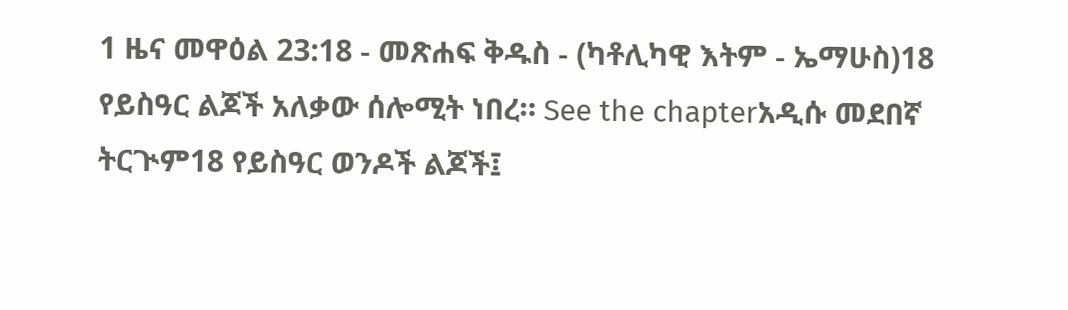1 ዜና መዋዕል 23:18 - መጽሐፍ ቅዱስ - (ካቶሊካዊ እትም - ኤማሁስ)18 የይስዓር ልጆች አለቃው ሰሎሚት ነበረ። See the chapterአዲሱ መደበኛ ትርጒም18 የይስዓር ወንዶች ልጆች፤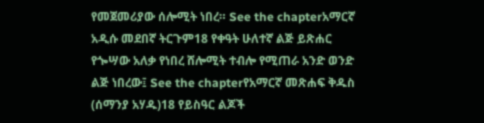የመጀመሪያው ሰሎሚት ነበረ። See the chapterአማርኛ አዲሱ መደበኛ ትርጉም18 የቀዓት ሁለተኛ ልጅ ይጽሐር የጐሣው አለቃ የነበረ ሸሎሚት ተብሎ የሚጠራ አንድ ወንድ ልጅ ነበረው፤ See the chapterየአማርኛ መጽሐፍ ቅዱስ (ሰማንያ አሃዱ)18 የይስዓር ልጆች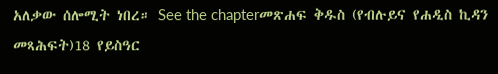አለቃው ሰሎሚት ነበረ። See the chapterመጽሐፍ ቅዱስ (የብሉይና የሐዲስ ኪዳን መጻሕፍት)18 የይስዓር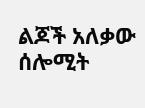ልጆች አለቃው ሰሎሚት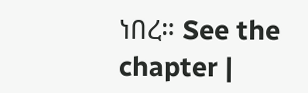ነበረ። See the chapter |